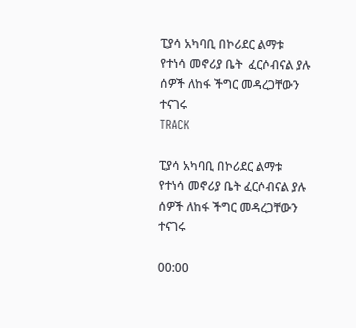ፒያሳ አካባቢ በኮሪደር ልማቱ የተነሳ መኖሪያ ቤት  ፈርሶብናል ያሉ ሰዎች ለከፋ ችግር መዳረጋቸውን ተናገሩ
TRACK

ፒያሳ አካባቢ በኮሪደር ልማቱ የተነሳ መኖሪያ ቤት ፈርሶብናል ያሉ ሰዎች ለከፋ ችግር መዳረጋቸውን ተናገሩ

00:00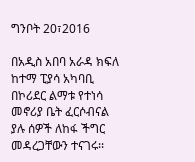ግንቦት 20፣2016

በአዲስ አበባ አራዳ ክፍለ ከተማ ፒያሳ አካባቢ በኮሪደር ልማቱ የተነሳ መኖሪያ ቤት ፈርሶብናል ያሉ ሰዎች ለከፋ ችግር መዳረጋቸውን ተናገሩ፡፡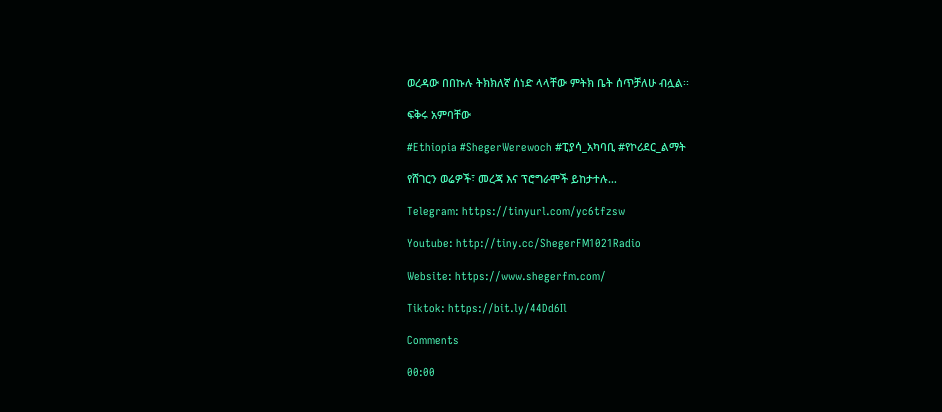ወረዳው በበኩሉ ትክክለኛ ሰነድ ላላቸው ምትክ ቤት ሰጥቻለሁ ብሏል፡፡

ፍቅሩ አምባቸው

#Ethiopia #ShegerWerewoch #ፒያሳ_አካባቢ #የኮሪደር_ልማት

የሸገርን ወሬዎች፣ መረጃ እና ፕሮግራሞች ይከታተሉ…

Telegram: https://tinyurl.com/yc6tfzsw

Youtube: http://tiny.cc/ShegerFM1021Radio

Website: https://www.shegerfm.com/

Tiktok: https://bit.ly/44Dd6Il

Comments

00:00